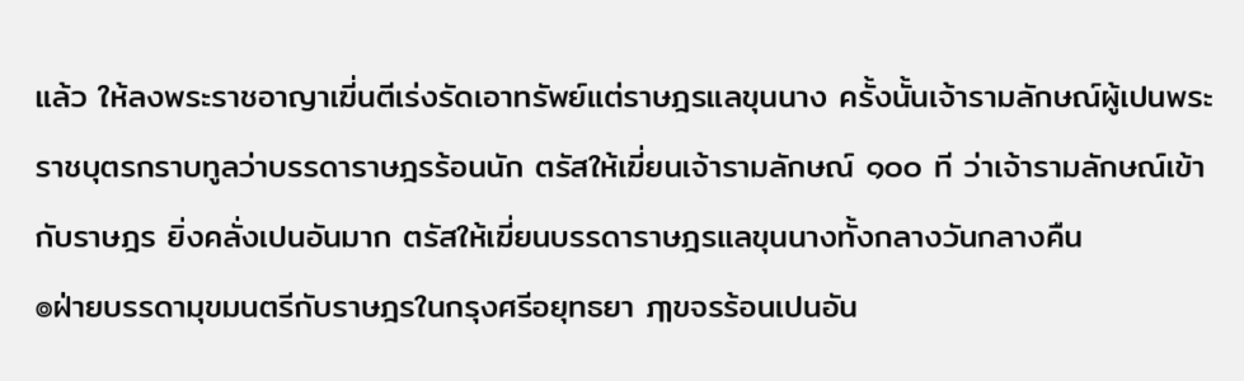แล้ว ให้ลงพระราชอาญาเฆี่นตีเร่งรัดเอาทรัพย์แต่ราษฎรแลขุนนาง ครั้งนั้นเจ้ารามลักษณ์ผู้เปนพระราชบุตรกราบทูลว่าบรรดาราษฎรร้อนนัก ตรัสให้เฆี่ยนเจ้ารามลักษณ์ ๑๐๐ ที ว่าเจ้ารามลักษณ์เข้ากับราษฎร ยิ่งคลั่งเปนอันมาก ตรัสให้เฆี่ยนบรรดาราษฎรแลขุนนางทั้งกลางวันกลางคืน
๏ฝ่ายบรรดามุขมนตรีกับราษฎรในกรุงศรีอยุทธยา ฦๅขจรร้อนเปนอัน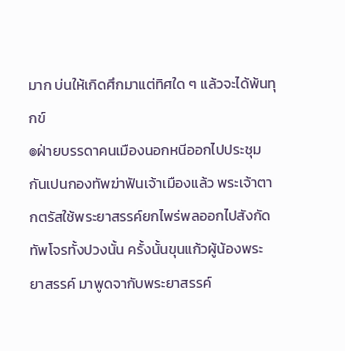มาก บ่นให้เกิดศึกมาแต่ทิศใด ๆ แล้วจะได้พ้นทุกข์
๏ฝ่ายบรรดาคนเมืองนอกหนีออกไปประชุมกันเปนกองทัพฆ่าฟันเจ้าเมืองแล้ว พระเจ้าตากตรัสใช้พระยาสรรค์ยกไพร่พลออกไปสังกัดทัพโจรทั้งปวงนั้น ครั้งนั้นขุนแก้วผู้น้องพระยาสรรค์ มาพูดจากับพระยาสรรค์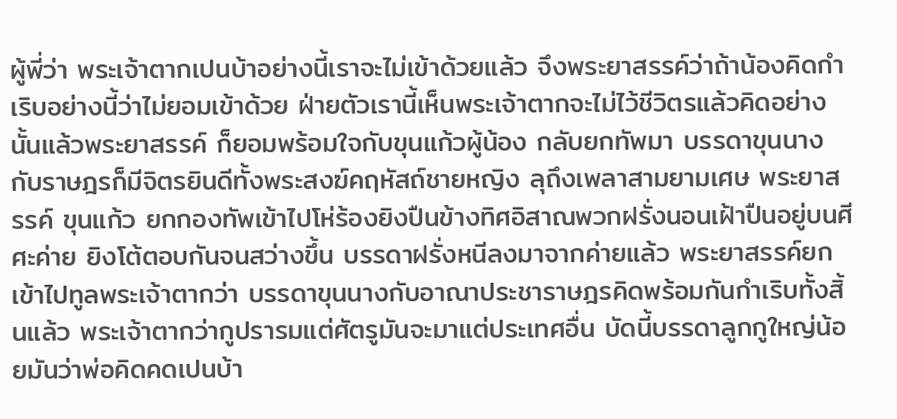ผู้พี่ว่า พระเจ้าตากเปนบ้าอย่างนี้เราจะไม่เข้าด้วยแล้ว จึงพระยาสรรค์ว่าถ้าน้องคิดกำเริบอย่างนี้ว่าไม่ยอมเข้าด้วย ฝ่ายตัวเรานี้เห็นพระเจ้าตากจะไม่ไว้ชีวิตรแล้วคิดอย่างนั้นแล้วพระยาสรรค์ ก็ยอมพร้อมใจกับขุนแก้วผู้น้อง กลับยกทัพมา บรรดาขุนนางกับราษฎรก็มีจิตรยินดีทั้งพระสงฆ์คฤหัสถ์ชายหญิง ลุถึงเพลาสามยามเศษ พระยาสรรค์ ขุนแก้ว ยกกองทัพเข้าไปโห่ร้องยิงปืนข้างทิศอิสาณพวกฝรั่งนอนเฝ้าปืนอยู่บนศีศะค่าย ยิงโต้ตอบกันจนสว่างขึ้น บรรดาฝรั่งหนีลงมาจากค่ายแล้ว พระยาสรรค์ยกเข้าไปทูลพระเจ้าตากว่า บรรดาขุนนางกับอาณาประชาราษฎรคิดพร้อมกันกำเริบทั้งสิ้นแล้ว พระเจ้าตากว่ากูปรารมแต่ศัตรูมันจะมาแต่ประเทศอื่น บัดนี้บรรดาลูกกูใหญ่น้อยมันว่าพ่อคิดคดเปนบ้า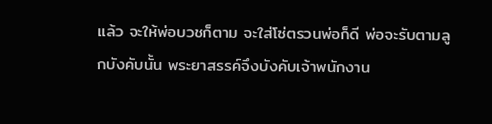แล้ว จะให้พ่อบวชก็ตาม จะใส่โซ่ตรวนพ่อก็ดี พ่อจะรับตามลูกบังคับนั้น พระยาสรรค์จึงบังคับเจ้าพนักงาน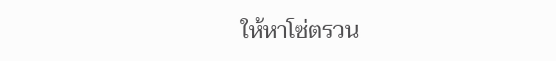ให้หาโซ่ตรวน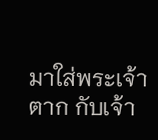มาใส่พระเจ้าตาก กับเจ้า